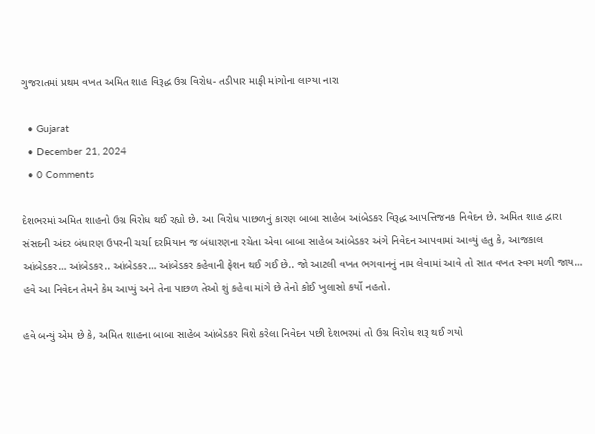ગુજરાતમાં પ્રથમ વખત અમિત શાહ વિરૂદ્ધ ઉગ્ર વિરોધ- તડીપાર માફી માંગોના લાગ્યા નારા

  • Gujarat
  • December 21, 2024
  • 0 Comments

દેશભરમાં અમિત શાહનો ઉગ્ર વિરોધ થઈ રહ્યો છે. આ વિરોધ પાછળનું કારણ બાબા સાહેબ આંબેડકર વિરૂદ્ધ આપત્તિજનક નિવેદન છે. અમિત શાહ દ્વારા સંસદની અંદર બંધારણ ઉપરની ચર્ચા દરમિયાન જ બંધારણના રચેતા એવા બાબા સાહેબ આંબેડકર અંગે નિવેદન આપવામાં આવ્યું હતુ કે, આજકાલ આંબેડકર… આંબેડકર.. આંબેડકર… આંબેડકર કહેવાની ફેશન થઈ ગઈ છે.. જો આટલી વખત ભગવાનનું નામ લેવામાં આવે તો સાત વખત સ્વગ મળી જાય… હવે આ નિવેદન તેમને કેમ આપ્યું અને તેના પાછળ તેઓ શું કહેવા માંગે છે તેનો કોઈ ખુલાસો કર્યો નહતો.

હવે બન્યું એમ છે કે, અમિત શાહના બાબા સાહેબ આંબેડકર વિશે કરેલા નિવેદન પછી દેશભરમાં તો ઉગ્ર વિરોધ શરૂ થઈ ગયો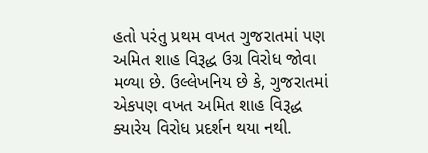હતો પરંતુ પ્રથમ વખત ગુજરાતમાં પણ અમિત શાહ વિરૂદ્ધ ઉગ્ર વિરોધ જોવા મળ્યા છે. ઉલ્લેખનિય છે કે, ગુજરાતમાં એકપણ વખત અમિત શાહ વિરૂદ્ધ ક્યારેય વિરોધ પ્રદર્શન થયા નથી.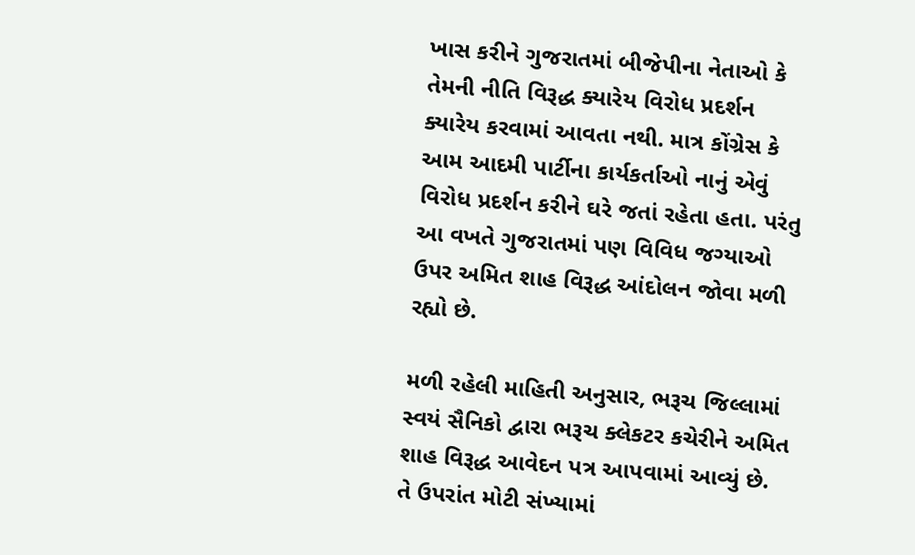ખાસ કરીને ગુજરાતમાં બીજેપીના નેતાઓ કે તેમની નીતિ વિરૂદ્ધ ક્યારેય વિરોધ પ્રદર્શન ક્યારેય કરવામાં આવતા નથી. માત્ર કોંગ્રેસ કે આમ આદમી પાર્ટીના કાર્યકર્તાઓ નાનું એવું વિરોધ પ્રદર્શન કરીને ઘરે જતાં રહેતા હતા. પરંતુ આ વખતે ગુજરાતમાં પણ વિવિધ જગ્યાઓ ઉપર અમિત શાહ વિરૂદ્ધ આંદોલન જોવા મળી રહ્યો છે.

મળી રહેલી માહિતી અનુસાર, ભરૂચ જિલ્લામાં સ્વયં સૈનિકો દ્વારા ભરૂચ ક્લેકટર કચેરીને અમિત શાહ વિરૂદ્ધ આવેદન પત્ર આપવામાં આવ્યું છે. તે ઉપરાંત મોટી સંખ્યામાં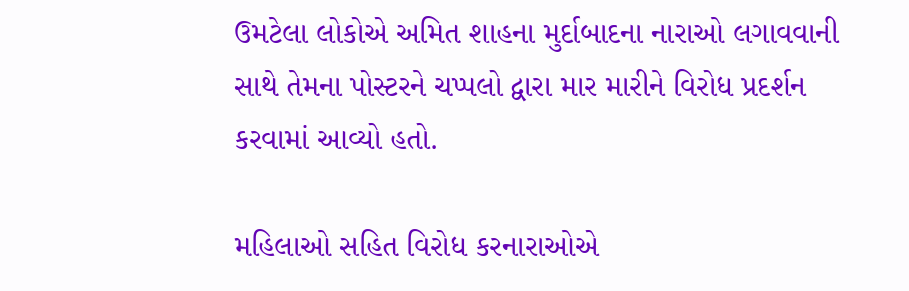ઉમટેલા લોકોએ અમિત શાહના મુર્દાબાદના નારાઓ લગાવવાની સાથે તેમના પોસ્ટરને ચપ્પલો દ્વારા માર મારીને વિરોધ પ્રદર્શન કરવામાં આવ્યો હતો.

મહિલાઓ સહિત વિરોધ કરનારાઓએ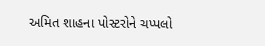અમિત શાહના પોસ્ટરોને ચપ્પલો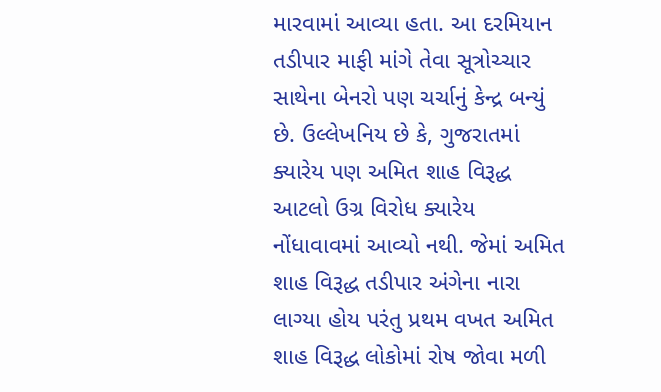મારવામાં આવ્યા હતા. આ દરમિયાન તડીપાર માફી માંગે તેવા સૂત્રોચ્ચાર સાથેના બેનરો પણ ચર્ચાનું કેન્દ્ર બન્યું છે. ઉલ્લેખનિય છે કે, ગુજરાતમાં ક્યારેય પણ અમિત શાહ વિરૂદ્ધ આટલો ઉગ્ર વિરોધ ક્યારેય નોંધાવાવમાં આવ્યો નથી. જેમાં અમિત શાહ વિરૂદ્ધ તડીપાર અંગેના નારા લાગ્યા હોય પરંતુ પ્રથમ વખત અમિત શાહ વિરૂદ્ધ લોકોમાં રોષ જોવા મળી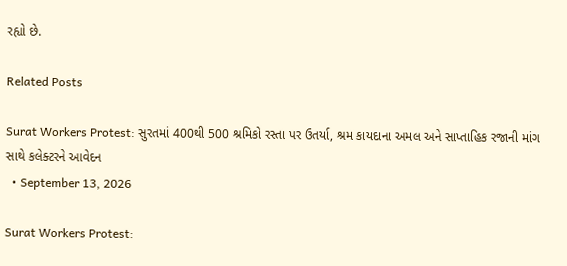રહ્યો છે.

Related Posts

Surat Workers Protest: સુરતમાં 400થી 500 શ્રમિકો રસ્તા પર ઉતર્યા, શ્રમ કાયદાના અમલ અને સાપ્તાહિક રજાની માંગ સાથે કલેક્ટરને આવેદન
  • September 13, 2026

Surat Workers Protest: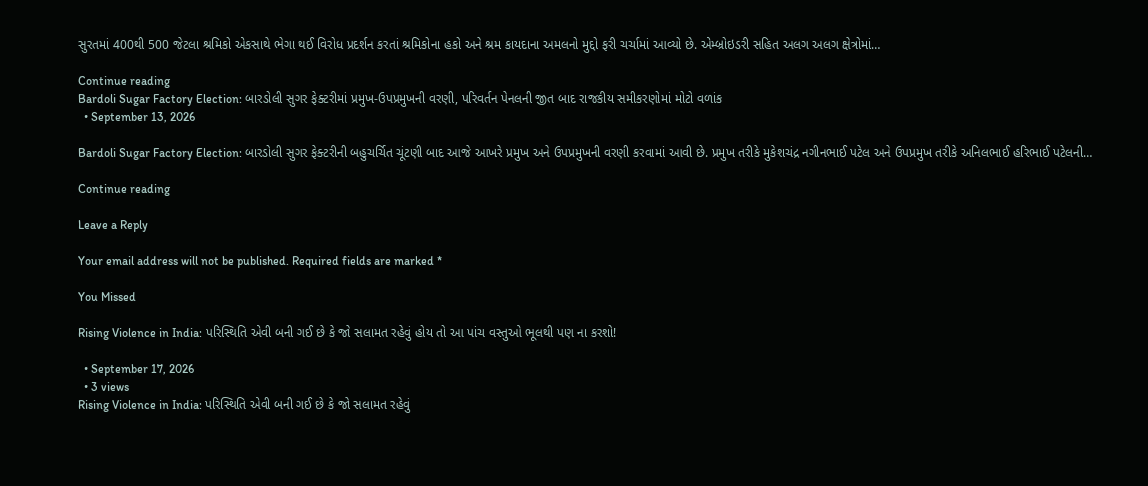સુરતમાં 400થી 500 જેટલા શ્રમિકો એકસાથે ભેગા થઈ વિરોધ પ્રદર્શન કરતાં શ્રમિકોના હકો અને શ્રમ કાયદાના અમલનો મુદ્દો ફરી ચર્ચામાં આવ્યો છે. એમ્બ્રોઇડરી સહિત અલગ અલગ ક્ષેત્રોમાં…

Continue reading
Bardoli Sugar Factory Election: બારડોલી સુગર ફેક્ટરીમાં પ્રમુખ-ઉપપ્રમુખની વરણી, પરિવર્તન પેનલની જીત બાદ રાજકીય સમીકરણોમાં મોટો વળાંક
  • September 13, 2026

Bardoli Sugar Factory Election: બારડોલી સુગર ફેક્ટરીની બહુચર્ચિત ચૂંટણી બાદ આજે આખરે પ્રમુખ અને ઉપપ્રમુખની વરણી કરવામાં આવી છે. પ્રમુખ તરીકે મુકેશચંદ્ર નગીનભાઈ પટેલ અને ઉપપ્રમુખ તરીકે અનિલભાઈ હરિભાઈ પટેલની…

Continue reading

Leave a Reply

Your email address will not be published. Required fields are marked *

You Missed

Rising Violence in India: પરિસ્થિતિ એવી બની ગઈ છે કે જો સલામત રહેવું હોય તો આ પાંચ વસ્તુઓ ભૂલથી પણ ના કરશો!

  • September 17, 2026
  • 3 views
Rising Violence in India: પરિસ્થિતિ એવી બની ગઈ છે કે જો સલામત રહેવું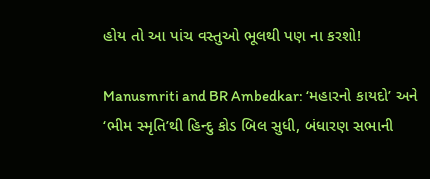હોય તો આ પાંચ વસ્તુઓ ભૂલથી પણ ના કરશો!

Manusmriti and BR Ambedkar: ‘મહારનો કાયદો’ અને ‘ભીમ સ્મૃતિ’થી હિન્દુ કોડ બિલ સુધી, બંધારણ સભાની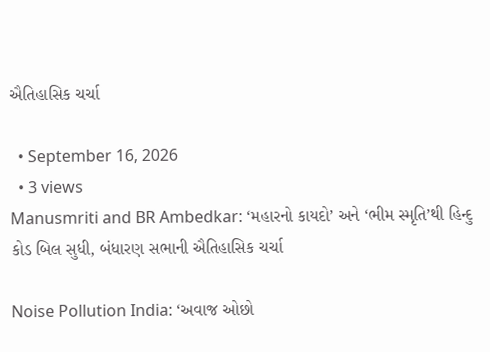ઐતિહાસિક ચર્ચા

  • September 16, 2026
  • 3 views
Manusmriti and BR Ambedkar: ‘મહારનો કાયદો’ અને ‘ભીમ સ્મૃતિ’થી હિન્દુ કોડ બિલ સુધી, બંધારણ સભાની ઐતિહાસિક ચર્ચા

Noise Pollution India: ‘અવાજ ઓછો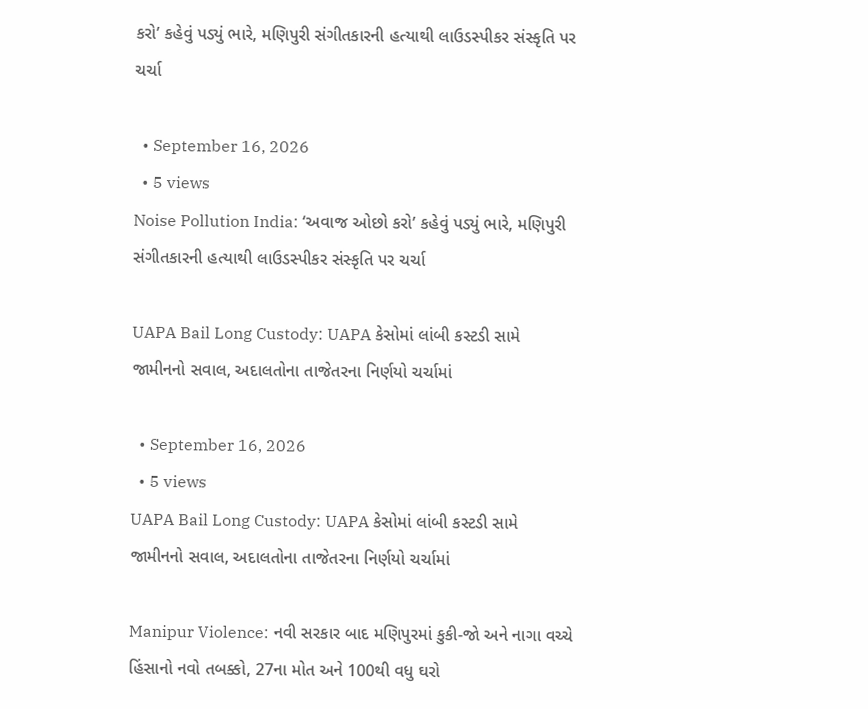કરો’ કહેવું પડ્યું ભારે, મણિપુરી સંગીતકારની હત્યાથી લાઉડસ્પીકર સંસ્કૃતિ પર ચર્ચા

  • September 16, 2026
  • 5 views
Noise Pollution India: ‘અવાજ ઓછો કરો’ કહેવું પડ્યું ભારે, મણિપુરી સંગીતકારની હત્યાથી લાઉડસ્પીકર સંસ્કૃતિ પર ચર્ચા

UAPA Bail Long Custody: UAPA કેસોમાં લાંબી કસ્ટડી સામે જામીનનો સવાલ, અદાલતોના તાજેતરના નિર્ણયો ચર્ચામાં

  • September 16, 2026
  • 5 views
UAPA Bail Long Custody: UAPA કેસોમાં લાંબી કસ્ટડી સામે જામીનનો સવાલ, અદાલતોના તાજેતરના નિર્ણયો ચર્ચામાં

Manipur Violence: નવી સરકાર બાદ મણિપુરમાં કુકી-જો અને નાગા વચ્ચે હિંસાનો નવો તબક્કો, 27ના મોત અને 100થી વધુ ઘરો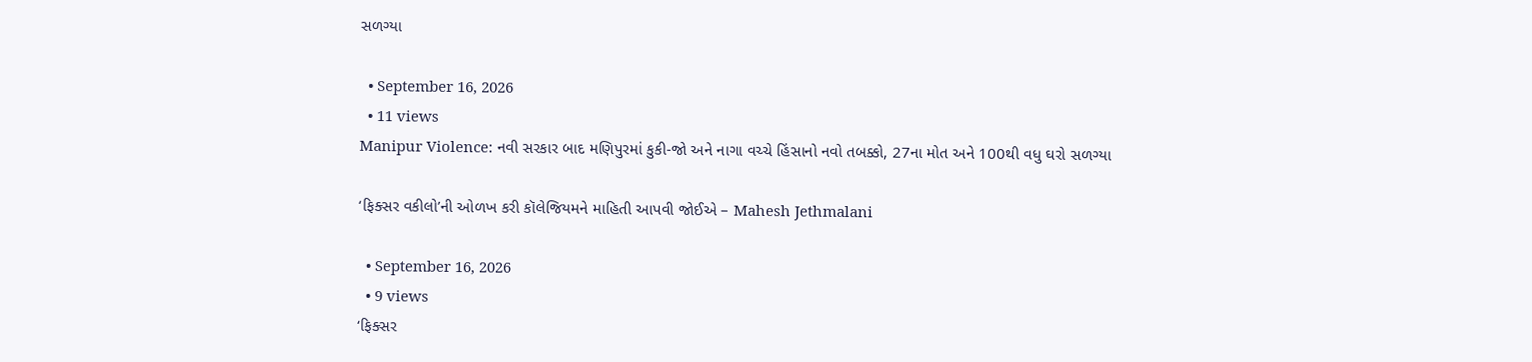સળગ્યા

  • September 16, 2026
  • 11 views
Manipur Violence: નવી સરકાર બાદ મણિપુરમાં કુકી-જો અને નાગા વચ્ચે હિંસાનો નવો તબક્કો, 27ના મોત અને 100થી વધુ ઘરો સળગ્યા

‘ફિક્સર વકીલો’ની ઓળખ કરી કૉલેજિયમને માહિતી આપવી જોઈએ – Mahesh Jethmalani

  • September 16, 2026
  • 9 views
‘ફિક્સર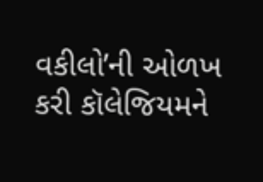વકીલો’ની ઓળખ કરી કૉલેજિયમને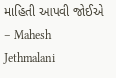માહિતી આપવી જોઈએ – Mahesh Jethmalani